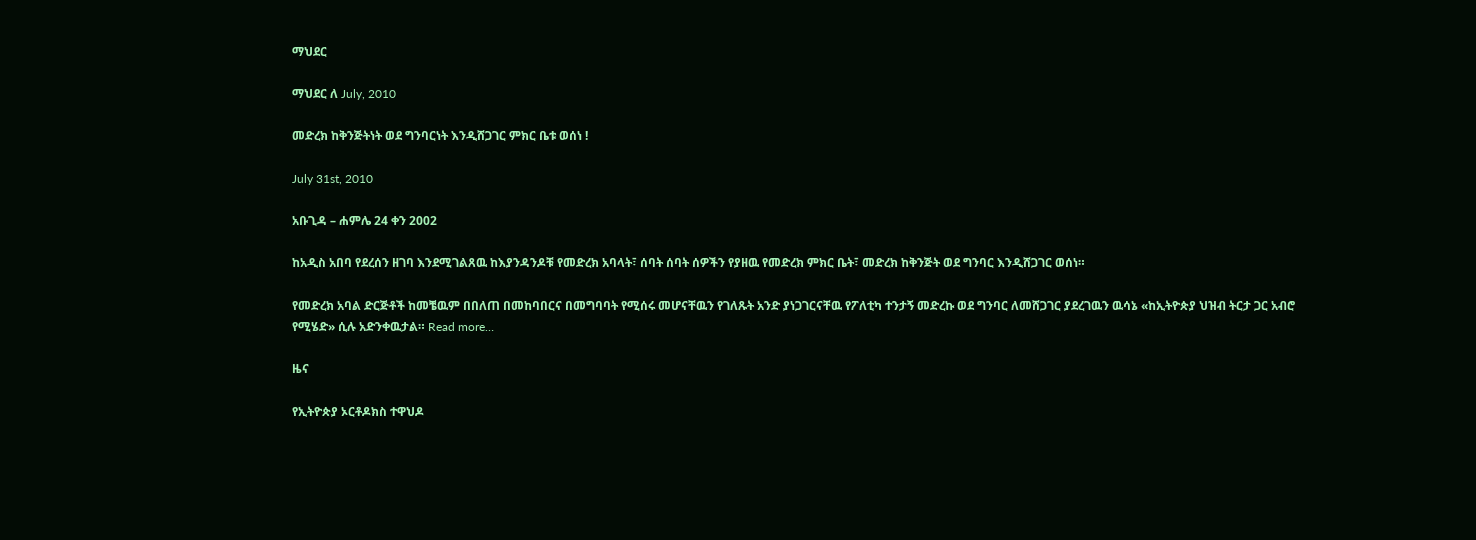ማህደር

ማህደር ለ July, 2010

መድረክ ከቅንጅትነት ወደ ግንባርነት እንዲሸጋገር ምክር ቤቱ ወሰነ !

July 31st, 2010

አቡጊዳ – ሐምሌ 24 ቀን 2002

ከአዲስ አበባ የደረሰን ዘገባ እንደሚገልጸዉ ከእያንዳንዶቹ የመድረክ አባላት፣ ሰባት ሰባት ሰዎችን የያዘዉ የመድረክ ምክር ቤት፣ መድረክ ከቅንጅት ወደ ግንባር እንዲሸጋገር ወሰነ።

የመድረክ አባል ድርጅቶች ከመቼዉም በበለጠ በመከባበርና በመግባባት የሚሰሩ መሆናቸዉን የገለጹት አንድ ያነጋገርናቸዉ የፖለቲካ ተንታኝ መድረኩ ወደ ግንባር ለመሸጋገር ያደረገዉን ዉሳኔ «ከኢትዮጵያ ህዝብ ትርታ ጋር አብሮ የሚሄድ» ሲሉ አድንቀዉታል። Read more…

ዜና

የኢትዮጵያ ኦርቶዶክስ ተዋህዶ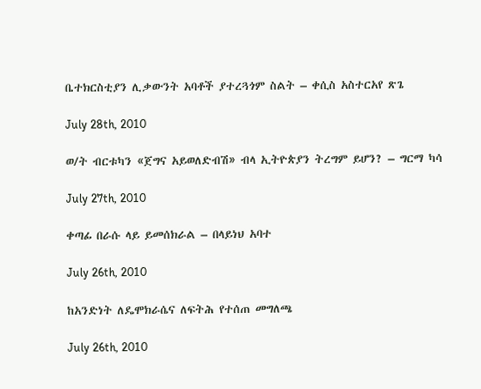ቤተክርስቲያን ሊቃውንት አባቶች ያተረጓጎም ስልት – ቀሲስ አስተርአየ ጽጌ

July 28th, 2010

ወ/ት ብርቱካን «ጀግና አይወለድብሽ» ብላ ኢትዮጵያን ትረግም ይሆን? – ግርማ ካሳ

July 27th, 2010

ቀጣፊ በራሱ ላይ ይመሰክራል – በላይነህ አባተ

July 26th, 2010

ከአንድነት ለዴሞክራሴና ለፍትሕ የተሰጠ መግለጫ

July 26th, 2010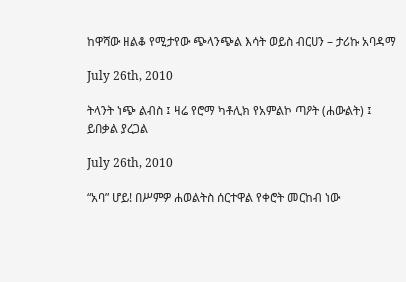ከዋሻው ዘልቆ የሚታየው ጭላንጭል እሳት ወይስ ብርሀን – ታሪኩ አባዳማ

July 26th, 2010

ትላንት ነጭ ልብስ ፤ ዛሬ የሮማ ካቶሊክ የአምልኮ ጣዖት (ሐውልት) ፤ ይበቃል ያረጋል

July 26th, 2010

“አባ” ሆይ! በሥምዎ ሐወልትስ ሰርተዋል የቀሮት መርከብ ነው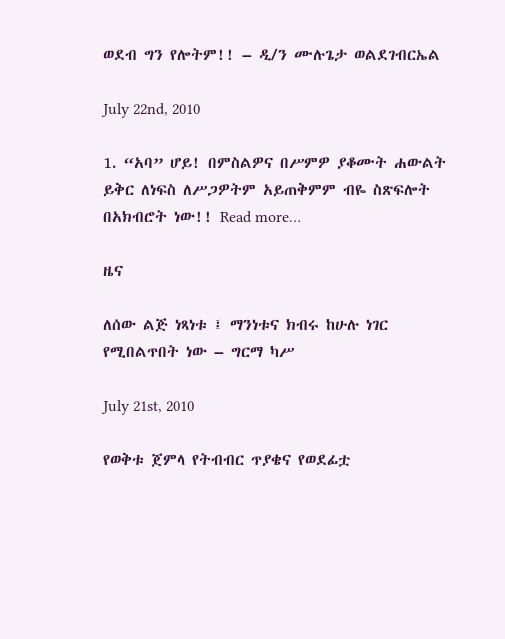ወደብ ግን የሎትም!! – ዲ/ን ሙሉጌታ ወልደገብርኤል

July 22nd, 2010

1. “አባ” ሆይ! በምስልዎና በሥምዎ ያቆሙት ሐውልት ይቅር ለነፍስ ለሥጋዎትም አይጠቅምም ብዬ ስጽፍሎት በአክብሮት ነው!! Read more…

ዜና

ለሰው ልጅ ነጻነቱ ፤ ማንነቱና ክብሩ ከሁሉ ነገር የሚበልጥበት ነው – ግርማ ካሥ

July 21st, 2010

የወቅቱ ጀምላ የትብብር ጥያቄና የወደፊቷ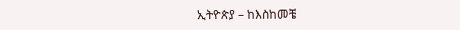ኢትዮጵያ – ከእስከመቼ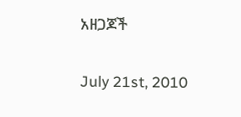አዘጋጆች

July 21st, 2010